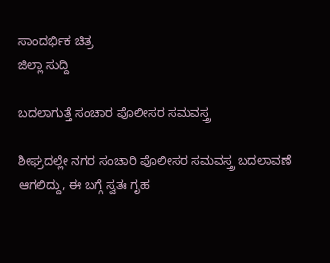ಸಾಂದರ್ಭಿಕ ಚಿತ್ರ
ಜಿಲ್ಲಾ ಸುದ್ದಿ

ಬದಲಾಗುತ್ತೆ ಸಂಚಾರ ಪೊಲೀಸರ ಸಮವಸ್ತ್ರ

ಶೀಘ್ರದಲ್ಲೇ ನಗರ ಸಂಚಾರಿ ಪೊಲೀಸರ ಸಮವಸ್ತ್ರ ಬದಲಾವಣೆ ಆಗಲಿದ್ದು, ಈ ಬಗ್ಗೆ ಸ್ವತಃ ಗೃಹ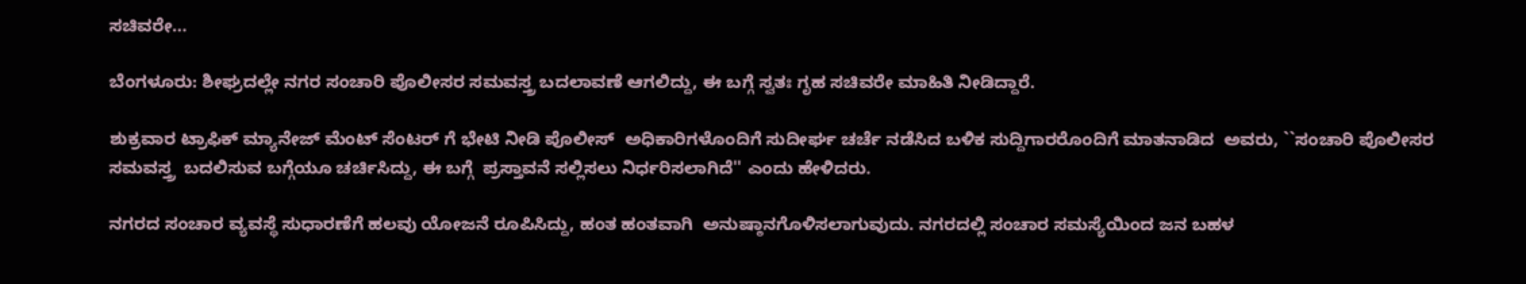ಸಚಿವರೇ...

ಬೆಂಗಳೂರು: ಶೀಘ್ರದಲ್ಲೇ ನಗರ ಸಂಚಾರಿ ಪೊಲೀಸರ ಸಮವಸ್ತ್ರ ಬದಲಾವಣೆ ಆಗಲಿದ್ದು, ಈ ಬಗ್ಗೆ ಸ್ವತಃ ಗೃಹ ಸಚಿವರೇ ಮಾಹಿತಿ ನೀಡಿದ್ದಾರೆ.

ಶುಕ್ರವಾರ ಟ್ರಾಫಿಕ್ ಮ್ಯಾನೇಜ್ ಮೆಂಟ್ ಸೆಂಟರ್ ಗೆ ಭೇಟಿ ನೀಡಿ ಪೊಲೀಸ್  ಅಧಿಕಾರಿಗಳೊಂದಿಗೆ ಸುದೀರ್ಘ ಚರ್ಚೆ ನಡೆಸಿದ ಬಳಿಕ ಸುದ್ದಿಗಾರರೊಂದಿಗೆ ಮಾತನಾಡಿದ  ಅವರು, ``ಸಂಚಾರಿ ಪೊಲೀಸರ ಸಮವಸ್ತ್ರ  ಬದಲಿಸುವ ಬಗ್ಗೆಯೂ ಚರ್ಚಿಸಿದ್ದು, ಈ ಬಗ್ಗೆ  ಪ್ರಸ್ತಾವನೆ ಸಲ್ಲಿಸಲು ನಿರ್ಧರಿಸಲಾಗಿದೆ'' ಎಂದು ಹೇಳಿದರು.

ನಗರದ ಸಂಚಾರ ವ್ಯವಸ್ಥೆ ಸುಧಾರಣೆಗೆ ಹಲವು ಯೋಜನೆ ರೂಪಿಸಿದ್ದು, ಹಂತ ಹಂತವಾಗಿ  ಅನುಷ್ಠಾನಗೊಳಿಸಲಾಗುವುದು. ನಗರದಲ್ಲಿ ಸಂಚಾರ ಸಮಸ್ಯೆಯಿಂದ ಜನ ಬಹಳ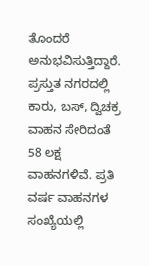ತೊಂದರೆ  ಅನುಭವಿಸುತ್ತಿದ್ದಾರೆ. ಪ್ರಸ್ತುತ ನಗರದಲ್ಲಿ ಕಾರು, ಬಸ್, ದ್ವಿಚಕ್ರ ವಾಹನ ಸೇರಿದಂತೆ 58 ಲಕ್ಷ  ವಾಹನಗಳಿವೆ. ಪ್ರತಿ ವರ್ಷ ವಾಹನಗಳ ಸಂಖ್ಯೆಯಲ್ಲಿ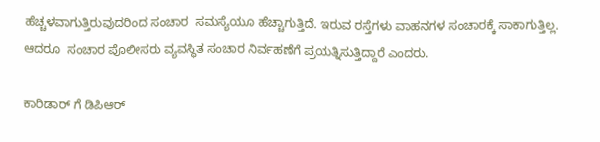ಹೆಚ್ಚಳವಾಗುತ್ತಿರುವುದರಿಂದ ಸಂಚಾರ  ಸಮಸ್ಯೆಯೂ ಹೆಚ್ಚಾಗುತ್ತಿದೆ. ಇರುವ ರಸ್ತೆಗಳು ವಾಹನಗಳ ಸಂಚಾರಕ್ಕೆ ಸಾಕಾಗುತ್ತಿಲ್ಲ. ಆದರೂ  ಸಂಚಾರ ಪೊಲೀಸರು ವ್ಯವಸ್ಥಿತ ಸಂಚಾರ ನಿರ್ವಹಣೆಗೆ ಪ್ರಯತ್ನಿಸುತ್ತಿದ್ದಾರೆ ಎಂದರು.

ಕಾರಿಡಾರ್ ಗೆ ಡಿಪಿಆರ್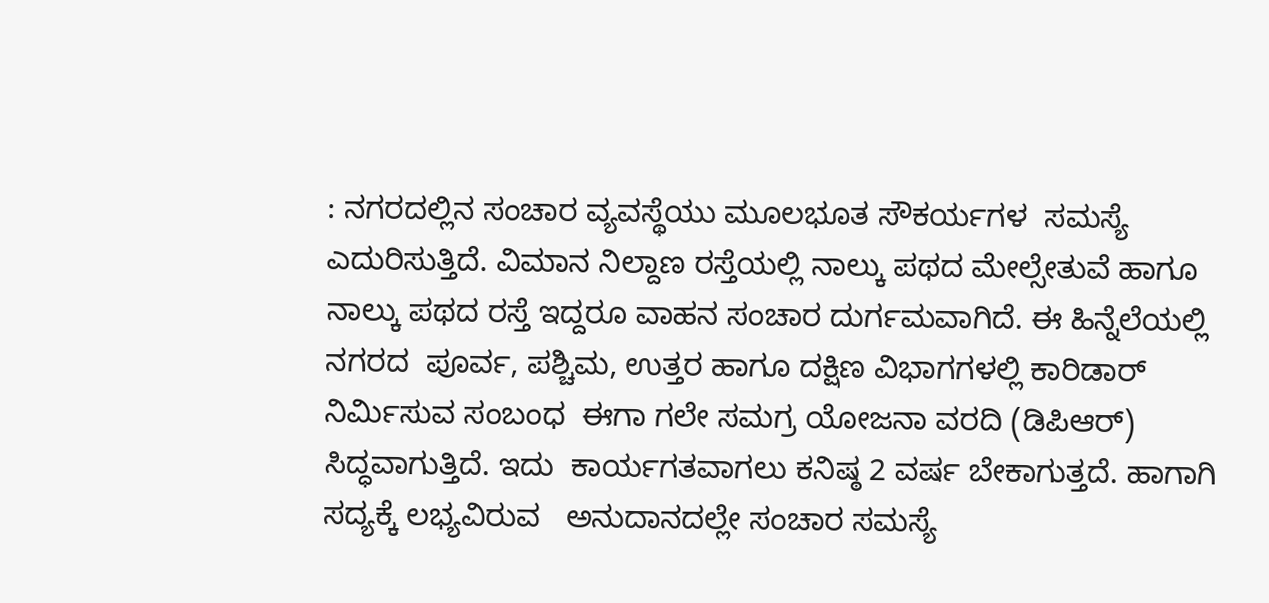: ನಗರದಲ್ಲಿನ ಸಂಚಾರ ವ್ಯವಸ್ಥೆಯು ಮೂಲಭೂತ ಸೌಕರ್ಯಗಳ  ಸಮಸ್ಯೆ ಎದುರಿಸುತ್ತಿದೆ. ವಿಮಾನ ನಿಲ್ದಾಣ ರಸ್ತೆಯಲ್ಲಿ ನಾಲ್ಕು ಪಥದ ಮೇಲ್ಸೇತುವೆ ಹಾಗೂ  ನಾಲ್ಕು ಪಥದ ರಸ್ತೆ ಇದ್ದರೂ ವಾಹನ ಸಂಚಾರ ದುರ್ಗಮವಾಗಿದೆ. ಈ ಹಿನ್ನೆಲೆಯಲ್ಲಿ ನಗರದ  ಪೂರ್ವ, ಪಶ್ಚಿಮ, ಉತ್ತರ ಹಾಗೂ ದಕ್ಷಿಣ ವಿಭಾಗಗಳಲ್ಲಿ ಕಾರಿಡಾರ್ ನಿರ್ಮಿಸುವ ಸಂಬಂಧ  ಈಗಾ ಗಲೇ ಸಮಗ್ರ ಯೋಜನಾ ವರದಿ (ಡಿಪಿಆರ್) ಸಿದ್ಧವಾಗುತ್ತಿದೆ. ಇದು  ಕಾರ್ಯಗತವಾಗಲು ಕನಿಷ್ಠ 2 ವರ್ಷ ಬೇಕಾಗುತ್ತದೆ. ಹಾಗಾಗಿ ಸದ್ಯಕ್ಕೆ ಲಭ್ಯವಿರುವ   ಅನುದಾನದಲ್ಲೇ ಸಂಚಾರ ಸಮಸ್ಯೆ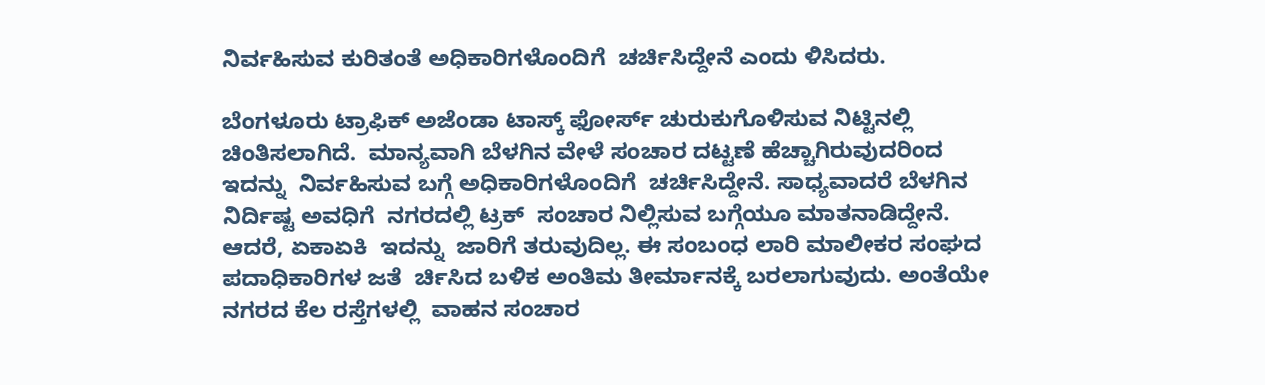ನಿರ್ವಹಿಸುವ ಕುರಿತಂತೆ ಅಧಿಕಾರಿಗಳೊಂದಿಗೆ  ಚರ್ಚಿಸಿದ್ದೇನೆ ಎಂದು ಳಿಸಿದರು.

ಬೆಂಗಳೂರು ಟ್ರಾಫಿಕ್ ಅಜೆಂಡಾ ಟಾಸ್ಕ್ ಫೋರ್ಸ್ ಚುರುಕುಗೊಳಿಸುವ ನಿಟ್ಟಿನಲ್ಲಿ  ಚಿಂತಿಸಲಾಗಿದೆ.  ಮಾನ್ಯವಾಗಿ ಬೆಳಗಿನ ವೇಳೆ ಸಂಚಾರ ದಟ್ಟಣೆ ಹೆಚ್ಚಾಗಿರುವುದರಿಂದ ಇದನ್ನು  ನಿರ್ವಹಿಸುವ ಬಗ್ಗೆ ಅಧಿಕಾರಿಗಳೊಂದಿಗೆ  ಚರ್ಚಿಸಿದ್ದೇನೆ. ಸಾಧ್ಯವಾದರೆ ಬೆಳಗಿನ ನಿರ್ದಿಷ್ಟ ಅವಧಿಗೆ  ನಗರದಲ್ಲಿ ಟ್ರಕ್  ಸಂಚಾರ ನಿಲ್ಲಿಸುವ ಬಗ್ಗೆಯೂ ಮಾತನಾಡಿದ್ದೇನೆ. ಆದರೆ, ಏಕಾಏಕಿ  ಇದನ್ನು  ಜಾರಿಗೆ ತರುವುದಿಲ್ಲ. ಈ ಸಂಬಂಧ ಲಾರಿ ಮಾಲೀಕರ ಸಂಘದ ಪದಾಧಿಕಾರಿಗಳ ಜತೆ  ರ್ಚಿಸಿದ ಬಳಿಕ ಅಂತಿಮ ತೀರ್ಮಾನಕ್ಕೆ ಬರಲಾಗುವುದು. ಅಂತೆಯೇ ನಗರದ ಕೆಲ ರಸ್ತೆಗಳಲ್ಲಿ  ವಾಹನ ಸಂಚಾರ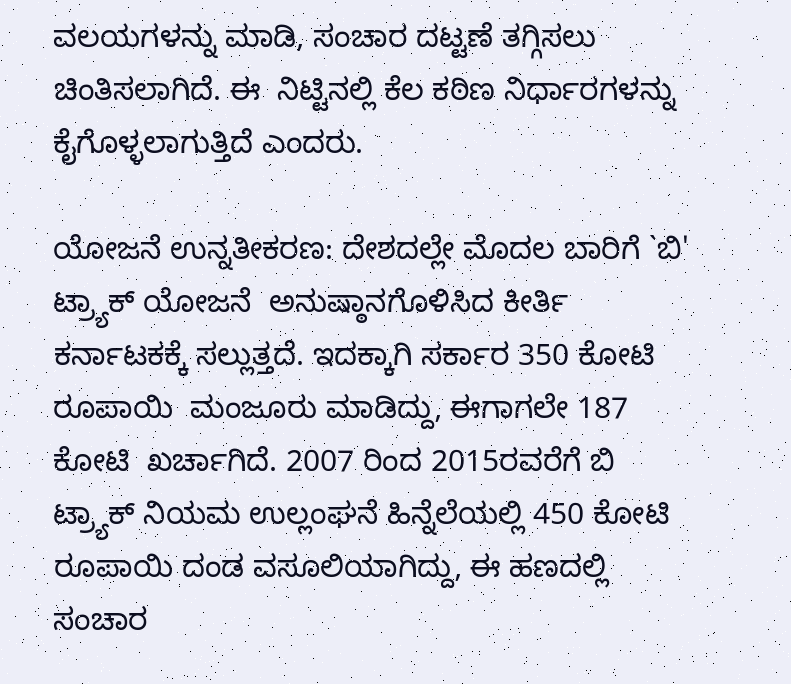ವಲಯಗಳನ್ನು ಮಾಡಿ, ಸಂಚಾರ ದಟ್ಟಣೆ ತಗ್ಗಿಸಲು  ಚಿಂತಿಸಲಾಗಿದೆ. ಈ  ನಿಟ್ಟಿನಲ್ಲಿ ಕೆಲ ಕಠಿಣ ನಿರ್ಧಾರಗಳನ್ನು ಕೈಗೊಳ್ಳಲಾಗುತ್ತಿದೆ ಎಂದರು.

ಯೋಜನೆ ಉನ್ನತೀಕರಣ: ದೇಶದಲ್ಲೇ ಮೊದಲ ಬಾರಿಗೆ `ಬಿ' ಟ್ರ್ಯಾಕ್ ಯೋಜನೆ  ಅನುಷ್ಠಾನಗೊಳಿಸಿದ ಕೀರ್ತಿ ಕರ್ನಾಟಕಕ್ಕೆ ಸಲ್ಲುತ್ತದೆ. ಇದಕ್ಕಾಗಿ ಸರ್ಕಾರ 350 ಕೋಟಿ  ರೂಪಾಯಿ  ಮಂಜೂರು ಮಾಡಿದ್ದು, ಈಗಾಗಲೇ 187 ಕೋಟಿ  ಖರ್ಚಾಗಿದೆ. 2007 ರಿಂದ 2015ರವರೆಗೆ ಬಿ ಟ್ರ್ಯಾಕ್ ನಿಯಮ ಉಲ್ಲಂಘನೆ ಹಿನ್ನೆಲೆಯಲ್ಲಿ 450 ಕೋಟಿ  ರೂಪಾಯಿ ದಂಡ ವಸೂಲಿಯಾಗಿದ್ದು, ಈ ಹಣದಲ್ಲಿ  ಸಂಚಾರ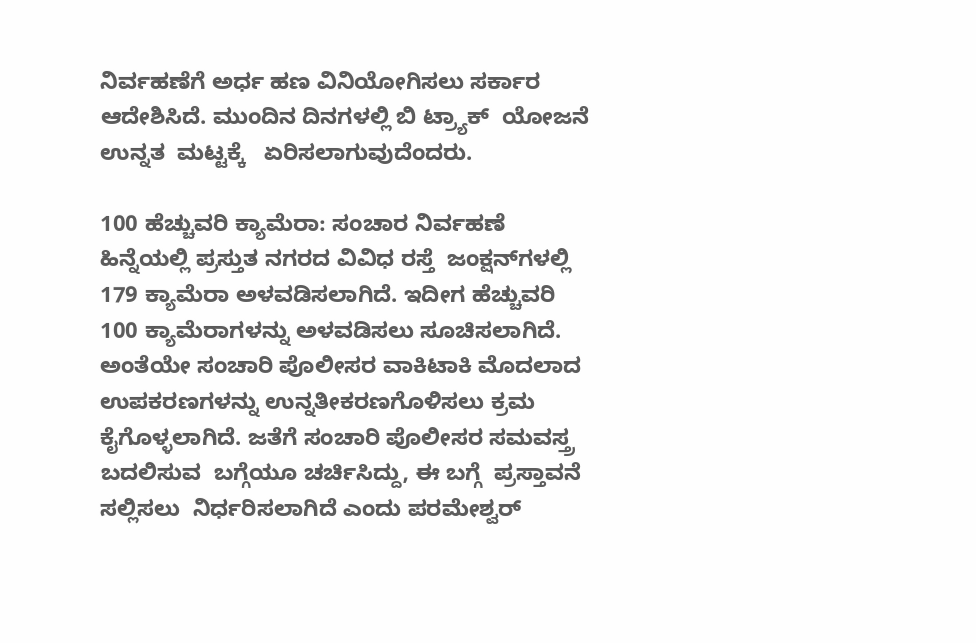ನಿರ್ವಹಣೆಗೆ ಅರ್ಧ ಹಣ ವಿನಿಯೋಗಿಸಲು ಸರ್ಕಾರ ಆದೇಶಿಸಿದೆ. ಮುಂದಿನ ದಿನಗಳಲ್ಲಿ ಬಿ ಟ್ರ್ಯಾಕ್  ಯೋಜನೆ ಉನ್ನತ  ಮಟ್ಟಕ್ಕೆ   ಏರಿಸಲಾಗುವುದೆಂದರು.

100 ಹೆಚ್ಚುವರಿ ಕ್ಯಾಮೆರಾ: ಸಂಚಾರ ನಿರ್ವಹಣೆ ಹಿನ್ನೆಯಲ್ಲಿ ಪ್ರಸ್ತುತ ನಗರದ ವಿವಿಧ ರಸ್ತೆ  ಜಂಕ್ಷನ್‍ಗಳಲ್ಲಿ 179 ಕ್ಯಾಮೆರಾ ಅಳವಡಿಸಲಾಗಿದೆ. ಇದೀಗ ಹೆಚ್ಚುವರಿ 100 ಕ್ಯಾಮೆರಾಗಳನ್ನು ಅಳವಡಿಸಲು ಸೂಚಿಸಲಾಗಿದೆ. ಅಂತೆಯೇ ಸಂಚಾರಿ ಪೊಲೀಸರ ವಾಕಿಟಾಕಿ ಮೊದಲಾದ  ಉಪಕರಣಗಳನ್ನು ಉನ್ನತೀಕರಣಗೊಳಿಸಲು ಕ್ರಮ ಕೈಗೊಳ್ಳಲಾಗಿದೆ. ಜತೆಗೆ ಸಂಚಾರಿ ಪೊಲೀಸರ ಸಮವಸ್ತ್ರ ಬದಲಿಸುವ  ಬಗ್ಗೆಯೂ ಚರ್ಚಿಸಿದ್ದು, ಈ ಬಗ್ಗೆ  ಪ್ರಸ್ತಾವನೆ ಸಲ್ಲಿಸಲು  ನಿರ್ಧರಿಸಲಾಗಿದೆ ಎಂದು ಪರಮೇಶ್ವರ್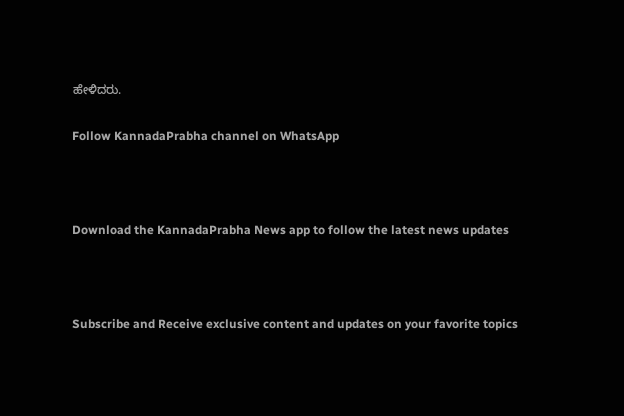ಹೇಳಿದರು.

Follow KannadaPrabha channel on WhatsApp



Download the KannadaPrabha News app to follow the latest news updates



Subscribe and Receive exclusive content and updates on your favorite topics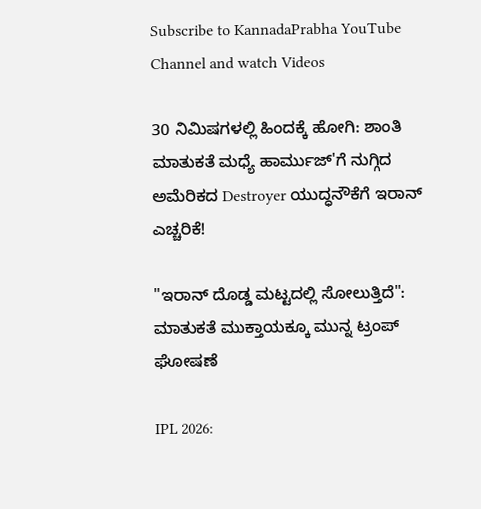Subscribe to KannadaPrabha YouTube Channel and watch Videos

30 ನಿಮಿಷಗಳಲ್ಲಿ ಹಿಂದಕ್ಕೆ ಹೋಗಿ: ಶಾಂತಿ ಮಾತುಕತೆ ಮಧ್ಯೆ ಹಾರ್ಮುಜ್'ಗೆ ನುಗ್ಗಿದ ಅಮೆರಿಕದ Destroyer ಯುದ್ಧನೌಕೆಗೆ ಇರಾನ್ ಎಚ್ಚರಿಕೆ!

"ಇರಾನ್ ದೊಡ್ಡ ಮಟ್ಟದಲ್ಲಿ ಸೋಲುತ್ತಿದೆ": ಮಾತುಕತೆ ಮುಕ್ತಾಯಕ್ಕೂ ಮುನ್ನ ಟ್ರಂಪ್ ಘೋಷಣೆ

IPL 2026: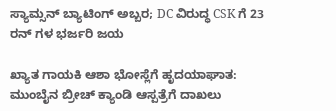ಸ್ಯಾಮ್ಸನ್ ಬ್ಯಾಟಿಂಗ್ ಅಬ್ಬರ; DC ವಿರುದ್ಧ CSK ಗೆ 23 ರನ್ ಗಳ ಭರ್ಜರಿ ಜಯ

ಖ್ಯಾತ ಗಾಯಕಿ ಆಶಾ ಭೋಸ್ಲೆಗೆ ಹೃದಯಾಘಾತ: ಮುಂಬೈನ ಬ್ರೀಚ್ ಕ್ಯಾಂಡಿ ಆಸ್ಪತ್ರೆಗೆ ದಾಖಲು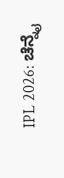IPL 2026: ಚೆನ್ನೈ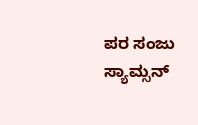ಪರ ಸಂಜು ಸ್ಯಾಮ್ಸನ್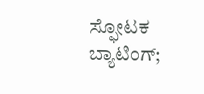ಸ್ಫೋಟಕ ಬ್ಯಾಟಿಂಗ್;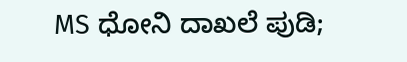MS ಧೋನಿ ದಾಖಲೆ ಪುಡಿ;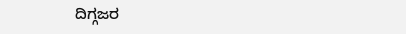ದಿಗ್ಗಜರ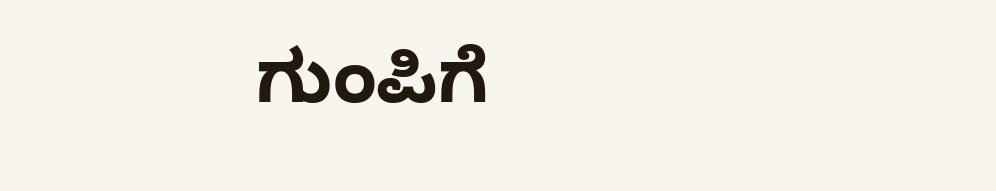ಗುಂಪಿಗೆ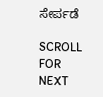ಸೇರ್ಪಡೆ

SCROLL FOR NEXT